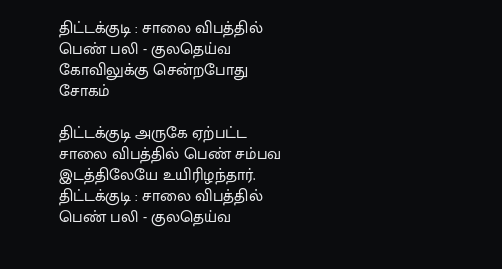திட்டக்குடி : சாலை விபத்தில் பெண் பலி - குலதெய்வ கோவிலுக்கு சென்றபோது சோகம்

திட்டக்குடி அருகே ஏற்பட்ட சாலை விபத்தில் பெண் சம்பவ இடத்திலேயே உயிரிழந்தார்.
திட்டக்குடி : சாலை விபத்தில் பெண் பலி - குலதெய்வ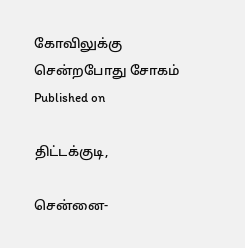கோவிலுக்கு சென்றபோது சோகம்
Published on

திட்டக்குடி,

சென்னை-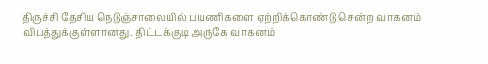திருச்சி தேசிய நெடுஞ்சாலையில் பயணிகளை ஏற்றிக்கொண்டு சென்ற வாகனம் விபத்துக்குள்ளானது. திட்டக்குடி அருகே வாகனம்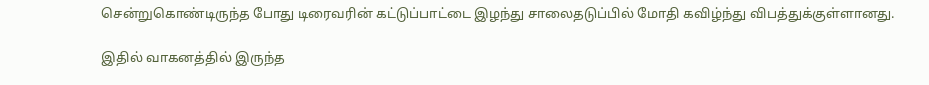சென்றுகொண்டிருந்த போது டிரைவரின் கட்டுப்பாட்டை இழந்து சாலைதடுப்பில் மோதி கவிழ்ந்து விபத்துக்குள்ளானது.

இதில் வாகனத்தில் இருந்த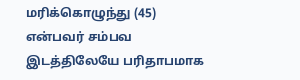மரிக்கொழுந்து (45) என்பவர் சம்பவ இடத்திலேயே பரிதாபமாக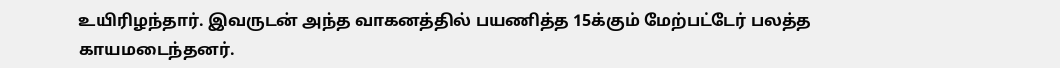உயிரிழந்தார். இவருடன் அந்த வாகனத்தில் பயணித்த 15க்கும் மேற்பட்டேர் பலத்த காயமடைந்தனர்.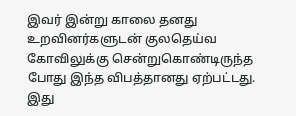இவர் இன்று காலை தனது உறவினர்களுடன் குலதெய்வ கோவிலுக்கு சென்றுகொண்டிருந்த போது இந்த விபத்தானது ஏற்பட்டது. இது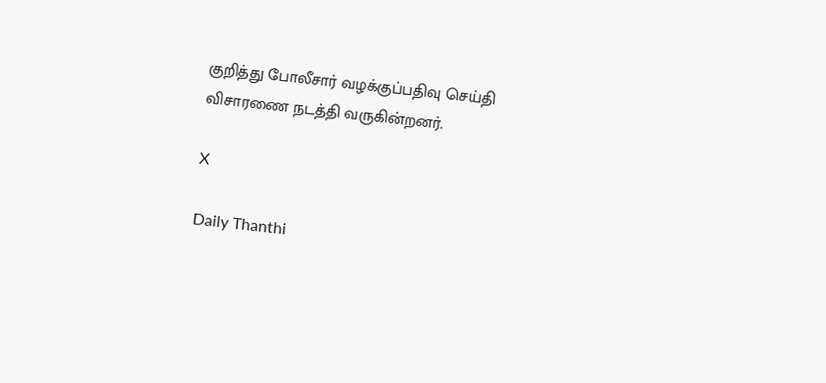குறித்து போலீசார் வழக்குப்பதிவு செய்தி விசாரணை நடத்தி வருகின்றனர்.

X

Daily Thanthi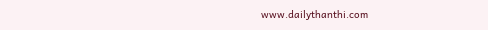www.dailythanthi.com